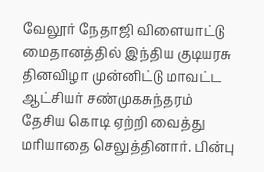வேலூர் நேதாஜி விளையாட்டு மைதானத்தில் இந்திய குடியரசு தினவிழா முன்னிட்டு மாவட்ட ஆட்சியர் சண்முகசுந்தரம் தேசிய கொடி ஏற்றி வைத்து மரியாதை செலுத்தினார். பின்பு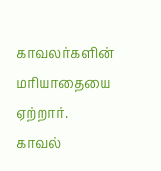காவலர்களின் மரியாதையை ஏற்றார். காவல்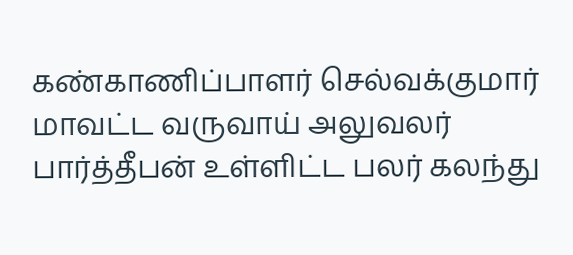கண்காணிப்பாளர் செல்வக்குமார் மாவட்ட வருவாய் அலுவலர் பார்த்தீபன் உள்ளிட்ட பலர் கலந்து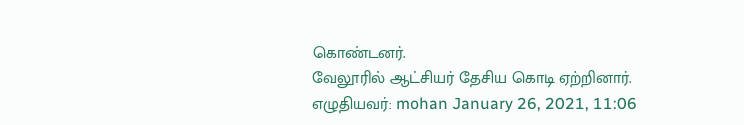கொண்டனர்.
வேலூரில் ஆட்சியர் தேசிய கொடி ஏற்றினார்.
எழுதியவர்: mohan January 26, 2021, 11:06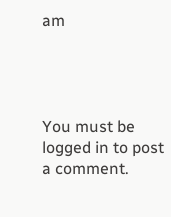am




You must be logged in to post a comment.